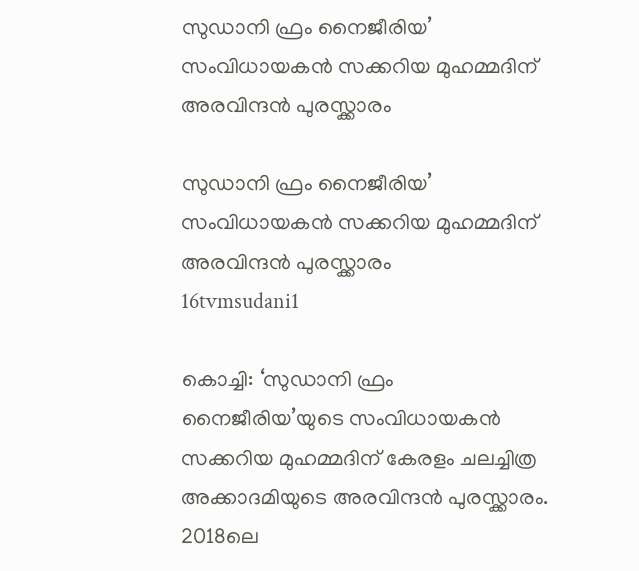സുഡാനി ഫ്രം നൈജീരിയ’ സംവിധായകൻ സക്കറിയ മുഹമ്മദിന് അരവിന്ദൻ പുരസ്ക്കാരം

സുഡാനി ഫ്രം നൈജീരിയ’ സംവിധായകൻ സക്കറിയ മുഹമ്മദിന് അരവിന്ദൻ പുരസ്ക്കാരം
16tvmsudani1

കൊച്ചി: ‘സുഡാനി ഫ്രം നൈജീരിയ’യുടെ സംവിധായകൻ സക്കറിയ മുഹമ്മദിന് കേരളം ചലച്ചിത്ര അക്കാദമിയുടെ അരവിന്ദൻ പുരസ്ക്കാരം. 2018ലെ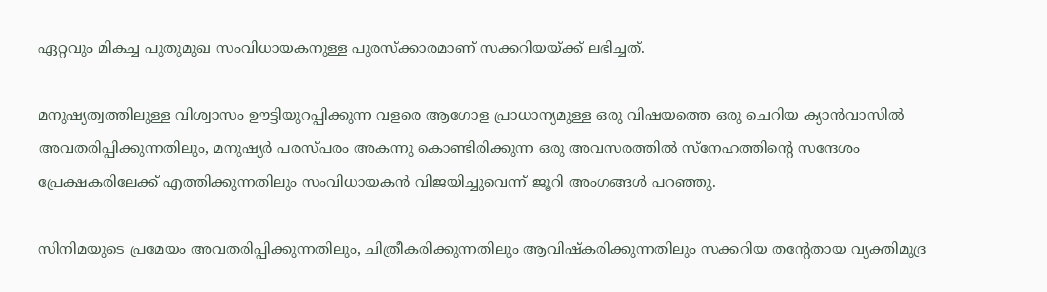ഏറ്റവും മികച്ച പുതുമുഖ സംവിധായകനുള്ള പുരസ്‌ക്കാരമാണ് സക്കറിയയ്ക്ക് ലഭിച്ചത്.

മനുഷ്യത്വത്തിലുള്ള വിശ്വാസം ഊട്ടിയുറപ്പിക്കുന്ന വളരെ ആഗോള പ്രാധാന്യമുള്ള ഒരു വിഷയത്തെ ഒരു ചെറിയ ക്യാൻവാസിൽ അവതരിപ്പിക്കുന്നതിലും, മനുഷ്യർ പരസ്പരം അകന്നു കൊണ്ടിരിക്കുന്ന ഒരു അവസരത്തിൽ സ്നേഹത്തിന്റെ സന്ദേശം പ്രേക്ഷകരിലേക്ക് എത്തിക്കുന്നതിലും സംവിധായകൻ വിജയിച്ചുവെന്ന് ജൂറി അംഗങ്ങൾ പറഞ്ഞു.

സിനിമയുടെ പ്രമേയം അവതരിപ്പിക്കുന്നതിലും, ചിത്രീകരിക്കുന്നതിലും ആവിഷ്കരിക്കുന്നതിലും സക്കറിയ തന്റേതായ വ്യക്തിമുദ്ര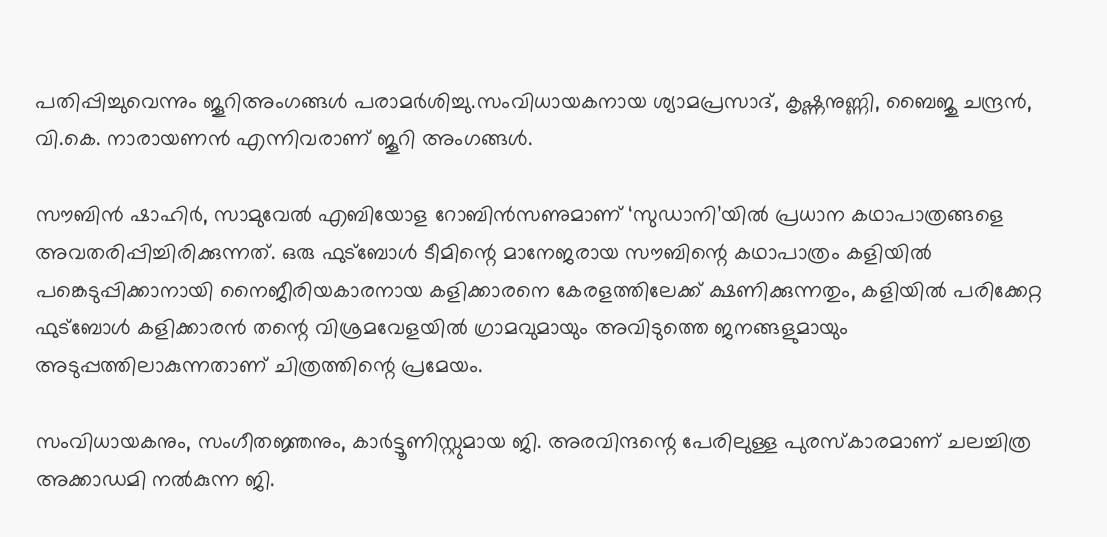പതിപ്പിച്ചുവെന്നും ജൂറിഅംഗങ്ങൾ പരാമർശിച്ചു.സംവിധായകനായ ശ്യാമപ്രസാദ്‌, കൃഷ്ണനുണ്ണി, ബൈജു ചന്ദ്രൻ, വി.കെ. നാരായണൻ എന്നിവരാണ് ജൂറി അംഗങ്ങൾ.

സൗബിൻ ഷാഹിർ, സാമുവേൽ എബിയോള റോബിൻസണുമാണ് ‘സുഡാനി’യിൽ പ്രധാന കഥാപാത്രങ്ങളെ അവതരിപ്പിച്ചിരിക്കുന്നത്. ഒരു ഫുട്ബോൾ ടീമിന്റെ മാനേജരായ സൗബിന്റെ കഥാപാത്രം കളിയിൽ പങ്കെടുപ്പിക്കാനായി നൈജീരിയകാരനായ കളിക്കാരനെ കേരളത്തിലേക്ക് ക്ഷണിക്കുന്നതും, കളിയിൽ പരിക്കേറ്റ ഫുട്ബോൾ കളിക്കാരൻ തന്റെ വിശ്രമവേളയിൽ ഗ്രാമവുമായും അവിടുത്തെ ജനങ്ങളുമായും അടുപ്പത്തിലാകുന്നതാണ് ചിത്രത്തിന്റെ പ്രമേയം.

സംവിധായകനും, സംഗീതജ്ഞനും, കാർട്ടൂണിസ്റ്റുമായ ജി. അരവിന്ദന്റെ പേരിലുള്ള പുരസ്കാരമാണ് ചലച്ചിത്ര അക്കാഡമി നൽകുന്ന ജി.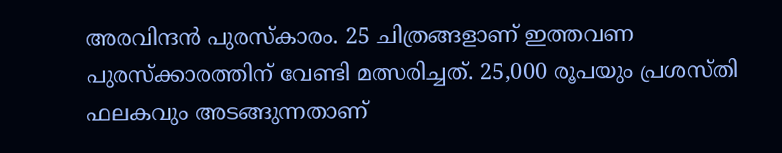അരവിന്ദൻ പുരസ്കാരം. 25 ചിത്രങ്ങളാണ് ഇത്തവണ പുരസ്‌ക്കാരത്തിന് വേണ്ടി മത്സരിച്ചത്. 25,000 രൂപയും പ്രശസ്തി ഫലകവും അടങ്ങുന്നതാണ്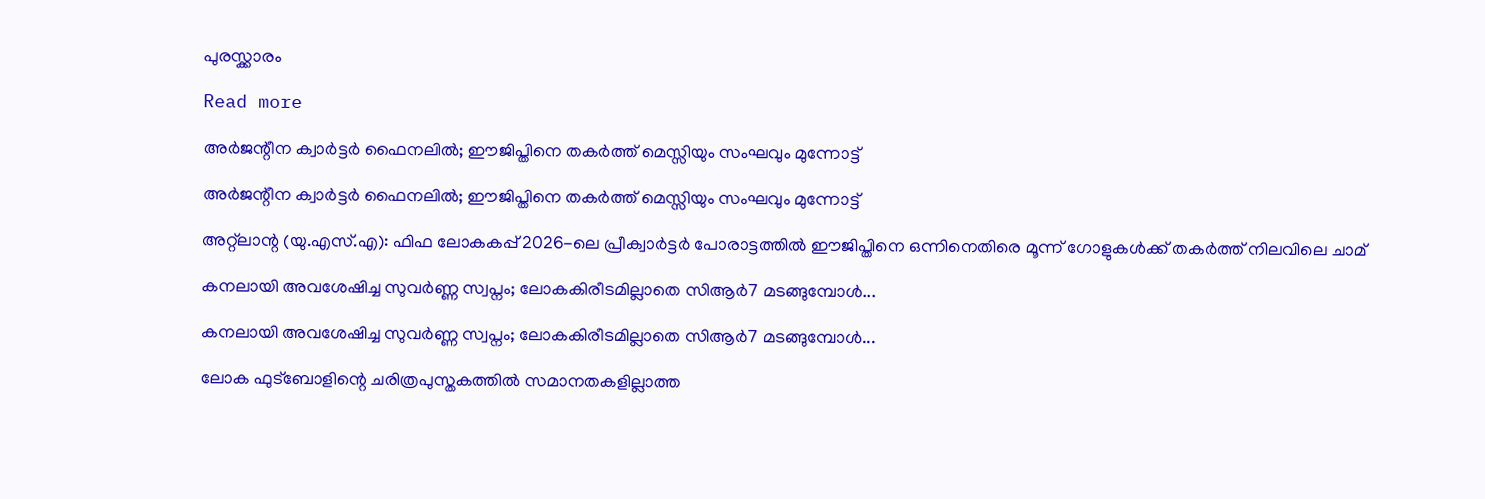പുരസ്ക്കാരം

Read more

അർജന്റീന ക്വാർട്ടർ ഫൈനലിൽ; ഈജിപ്തിനെ തകർത്ത് മെസ്സിയും സംഘവും മുന്നോട്ട്

അർജന്റീന ക്വാർട്ടർ ഫൈനലിൽ; ഈജിപ്തിനെ തകർത്ത് മെസ്സിയും സംഘവും മുന്നോട്ട്

അറ്റ്ലാന്റ (യു.എസ്.എ): ഫിഫ ലോകകപ്പ് 2026-ലെ പ്രീക്വാർട്ടർ പോരാട്ടത്തിൽ ഈജിപ്തിനെ ഒന്നിനെതിരെ മൂന്ന് ഗോളുകൾക്ക് തകർത്ത് നിലവിലെ ചാമ്

കനലായി അവശേഷിച്ച സുവർണ്ണ സ്വപ്നം; ലോകകിരീടമില്ലാതെ സിആർ7 മടങ്ങുമ്പോൾ...

കനലായി അവശേഷിച്ച സുവർണ്ണ സ്വപ്നം; ലോകകിരീടമില്ലാതെ സിആർ7 മടങ്ങുമ്പോൾ...

ലോക ഫുട്ബോളിന്റെ ചരിത്രപുസ്തകത്തിൽ സമാനതകളില്ലാത്ത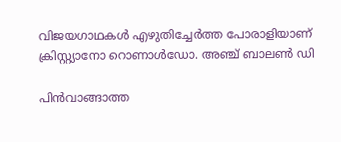വിജയഗാഥകൾ എഴുതിച്ചേർത്ത പോരാളിയാണ് ക്രിസ്റ്റ്യാനോ റൊണാൾഡോ. അഞ്ച് ബാലൺ ഡി

പിൻവാങ്ങാത്ത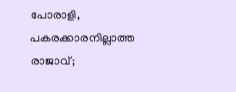പോരാളി, പകരക്കാരനില്ലാത്ത രാജാവ്;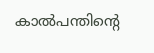കാൽപന്തിന്റെ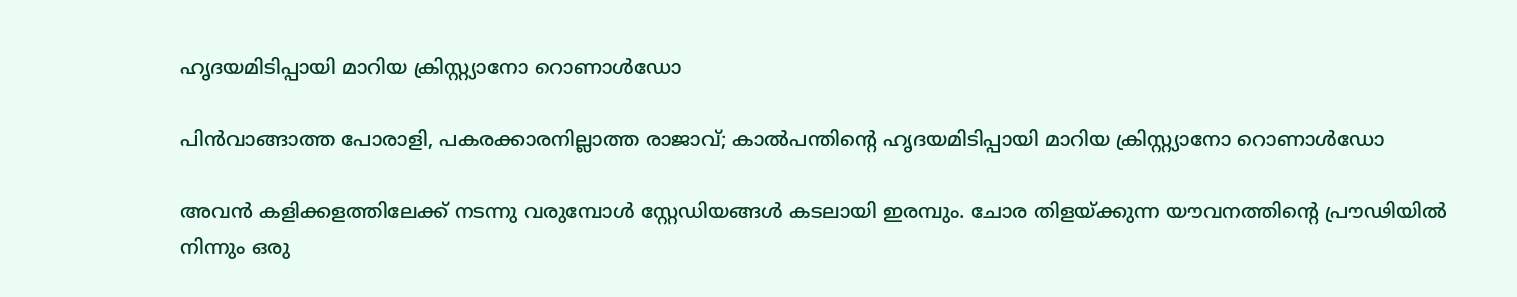ഹൃദയമിടിപ്പായി മാറിയ ക്രിസ്റ്റ്യാനോ റൊണാൾഡോ

പിൻവാങ്ങാത്ത പോരാളി, പകരക്കാരനില്ലാത്ത രാജാവ്; കാൽപന്തിന്റെ ഹൃദയമിടിപ്പായി മാറിയ ക്രിസ്റ്റ്യാനോ റൊണാൾഡോ

അവൻ കളിക്കളത്തിലേക്ക് നടന്നു വരുമ്പോൾ സ്റ്റേഡിയങ്ങൾ കടലായി ഇരമ്പും. ചോര തിളയ്ക്കുന്ന യൗവനത്തിന്റെ പ്രൗഢിയിൽ നിന്നും ഒരു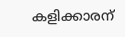കളിക്കാരന്